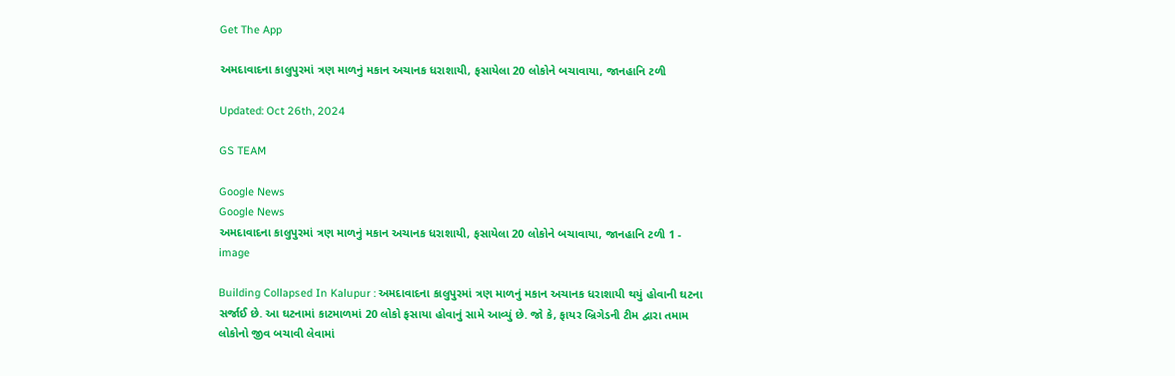Get The App

અમદાવાદના કાલુપુરમાં ત્રણ માળનું મકાન અચાનક ધરાશાયી, ફસાયેલા 20 લોકોને બચાવાયા, જાનહાનિ ટળી

Updated: Oct 26th, 2024

GS TEAM

Google News
Google News
અમદાવાદના કાલુપુરમાં ત્રણ માળનું મકાન અચાનક ધરાશાયી, ફસાયેલા 20 લોકોને બચાવાયા, જાનહાનિ ટળી 1 - image

Building Collapsed In Kalupur : અમદાવાદના કાલુપુરમાં ત્રણ માળનું મકાન અચાનક ધરાશાયી થયું હોવાની ઘટના સર્જાઈ છે. આ ઘટનામાં કાટમાળમાં 20 લોકો ફસાયા હોવાનું સામે આવ્યું છે. જો કે, ફાયર બ્રિગેડની ટીમ દ્વારા તમામ લોકોનો જીવ બચાવી લેવામાં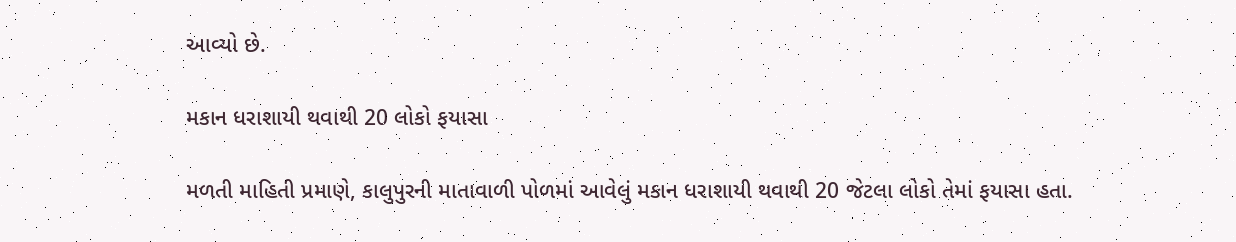આવ્યો છે.

મકાન ધરાશાયી થવાથી 20 લોકો ફયાસા

મળતી માહિતી પ્રમાણે, કાલુપુરની માતાવાળી પોળમાં આવેલું મકાન ધરાશાયી થવાથી 20 જેટલા લોકો તેમાં ફયાસા હતા.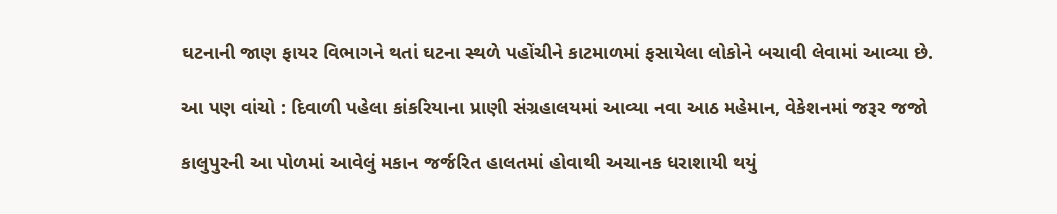ઘટનાની જાણ ફાયર વિભાગને થતાં ઘટના સ્થળે પહોંચીને કાટમાળમાં ફસાયેલા લોકોને બચાવી લેવામાં આવ્યા છે.

આ પણ વાંચો : દિવાળી પહેલા કાંકરિયાના પ્રાણી સંગ્રહાલયમાં આવ્યા નવા આઠ મહેમાન, વેકેશનમાં જરૂર જજો

કાલુપુરની આ પોળમાં આવેલું મકાન જર્જરિત હાલતમાં હોવાથી અચાનક ધરાશાયી થયું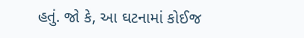હતું. જો કે, આ ઘટનામાં કોઈજ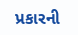પ્રકારની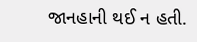જાનહાની થઈ ન હતી.